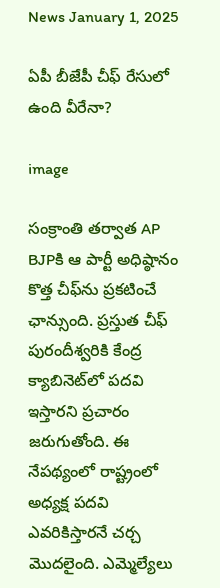News January 1, 2025

ఏపీ బీజేపీ చీఫ్ రేసులో ఉంది వీరేనా?

image

సంక్రాంతి తర్వాత AP BJPకి ఆ పార్టీ అధిష్ఠానం కొత్త చీఫ్‌ను ప్రకటించే ఛాన్సుంది. ప్రస్తుత చీఫ్ పురందీశ్వరికి కేంద్ర క్యాబినెట్‌లో పదవి ఇస్తారని ప్రచారం జరుగుతోంది. ఈ నేపథ్యంలో రాష్ట్రంలో అధ్యక్ష పదవి ఎవరికిస్తారనే చర్చ మొదలైంది. ఎమ్మెల్యేలు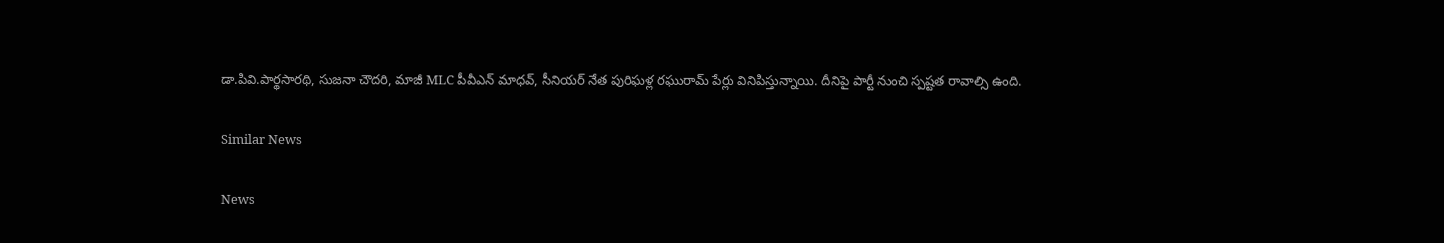డా.పివి.పార్థసారథి, సుజనా చౌదరి, మాజీ MLC పీవీఎన్ మాధవ్, సీనియర్ నేత పురిఘళ్ల రఘురామ్ పేర్లు వినిపిస్తున్నాయి. దీనిపై పార్టీ నుంచి స్పష్టత రావాల్సి ఉంది.

Similar News

News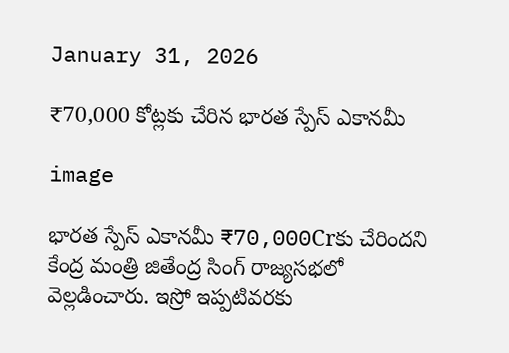January 31, 2026

₹70,000 కోట్లకు చేరిన భారత స్పేస్ ఎకానమీ

image

భారత స్పేస్ ఎకానమీ ₹70,000Crకు చేరిందని కేంద్ర మంత్రి జితేంద్ర సింగ్ రాజ్యసభలో వెల్లడించారు. ఇస్రో ఇప్పటివరకు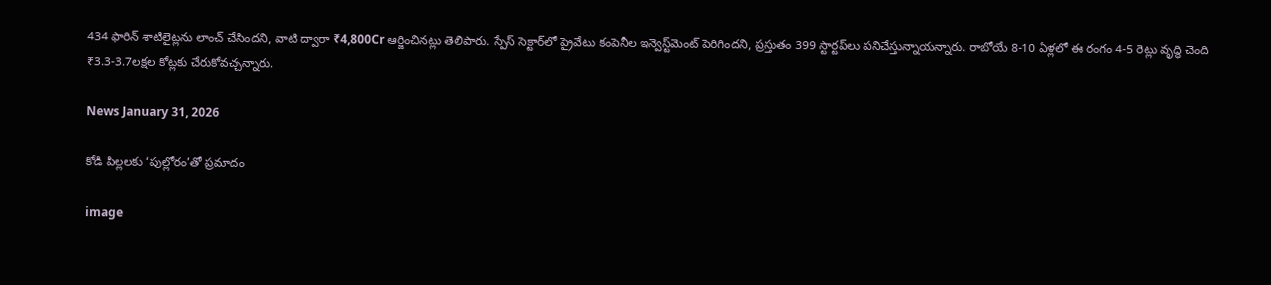434 ఫారిన్ శాటిలైట్లను లాంచ్ చేసిందని, వాటి ద్వారా ₹4,800Cr ఆర్జించినట్లు తెలిపారు. స్పేస్ సెక్టార్‌లో ప్రైవేటు కంపెనీల ఇన్వెస్ట్‌మెంట్ పెరిగిందని, ప్రస్తుతం 399 స్టార్టప్‌లు పనిచేస్తున్నాయన్నారు. రాబోయే 8-10 ఏళ్లలో ఈ రంగం 4-5 రెట్లు వృద్ధి చెంది ₹3.3-3.7లక్షల కోట్లకు చేరుకోవచ్చన్నారు.

News January 31, 2026

కోడి పిల్లలకు ‘పుల్లోరం’తో ప్రమాదం

image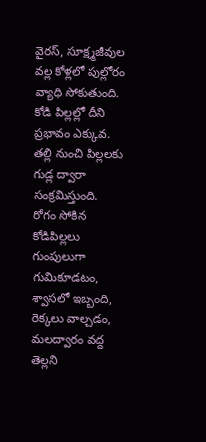వైరస్, సూక్ష్మజీవుల వల్ల కోళ్లలో పుల్లోరం వ్యాధి సోకుతుంది. కోడి పిల్లల్లో దీని ప్రభావం ఎక్కువ. తల్లి నుంచి పిల్లలకు గుడ్ల ద్వారా సంక్రమిస్తుంది. రోగం సోకిన కోడిపిల్లలు గుంపులుగా గుమికూడటం, శ్వాసలో ఇబ్బంది, రెక్కలు వాల్చడం, మలద్వారం వద్ద తెల్లని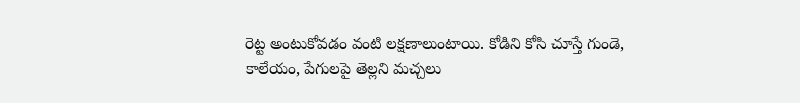రెట్ట అంటుకోవడం వంటి లక్షణాలుంటాయి. కోడిని కోసి చూస్తే గుండె, కాలేయం, పేగులపై తెల్లని మచ్చలు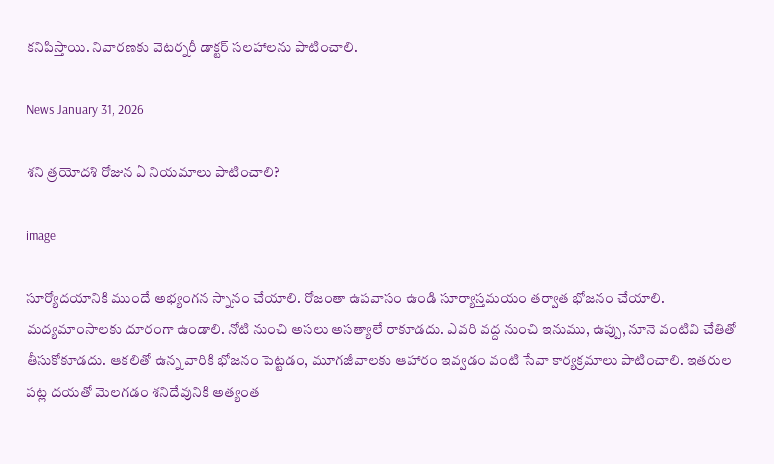కనిపిస్తాయి. నివారణకు వెటర్నరీ డాక్టర్ సలహాలను పాటించాలి.

News January 31, 2026

శని త్రయోదశి రోజున ఏ నియమాలు పాటించాలి?

image

సూర్యోదయానికి ముందే అభ్యంగన స్నానం చేయాలి. రోజంతా ఉపవాసం ఉండి సూర్యాస్తమయం తర్వాత భోజనం చేయాలి. మద్యమాంసాలకు దూరంగా ఉండాలి. నోటి నుంచి అసలు అసత్యాలే రాకూడదు. ఎవరి వద్ద నుంచి ఇనుము, ఉప్పు, నూనె వంటివి చేతితో తీసుకోకూడదు. ఆకలితో ఉన్న వారికి భోజనం పెట్టడం, మూగజీవాలకు ఆహారం ఇవ్వడం వంటి సేవా కార్యక్రమాలు పాటించాలి. ఇతరుల పట్ల దయతో మెలగడం శనిదేవునికి అత్యంత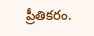ప్రీతికరం.